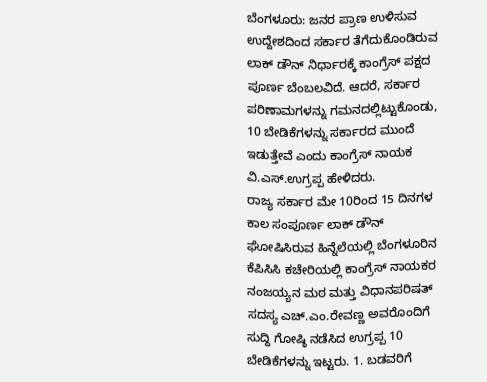ಬೆಂಗಳೂರು: ಜನರ ಪ್ರಾಣ ಉಳಿಸುವ ಉದ್ದೇಶದಿಂದ ಸರ್ಕಾರ ತೆಗೆದುಕೊಂಡಿರುವ ಲಾಕ್ ಡೌನ್ ನಿರ್ಧಾರಕ್ಕೆ ಕಾಂಗ್ರೆಸ್ ಪಕ್ಷದ ಪೂರ್ಣ ಬೆಂಬಲವಿದೆ. ಆದರೆ, ಸರ್ಕಾರ ಪರಿಣಾಮಗಳನ್ನು ಗಮನದಲ್ಲಿಟ್ಟುಕೊಂಡು, 10 ಬೇಡಿಕೆಗಳನ್ನು ಸರ್ಕಾರದ ಮುಂದೆ ಇಡುತ್ತೇವೆ ಎಂದು ಕಾಂಗ್ರೆಸ್ ನಾಯಕ ವಿ.ಎಸ್.ಉಗ್ರಪ್ಪ ಹೇಳಿದರು.
ರಾಜ್ಯ ಸರ್ಕಾರ ಮೇ 10ರಿಂದ 15 ದಿನಗಳ ಕಾಲ ಸಂಪೂರ್ಣ ಲಾಕ್ ಡೌನ್ ಘೋಷಿಸಿರುವ ಹಿನ್ನೆಲೆಯಲ್ಲಿ ಬೆಂಗಳೂರಿನ ಕೆಪಿಸಿಸಿ ಕಚೇರಿಯಲ್ಲಿ ಕಾಂಗ್ರೆಸ್ ನಾಯಕರ ನಂಜಯ್ಯನ ಮಠ ಮತ್ತು ವಿಧಾನಪರಿಷತ್ ಸದಸ್ಯ ಎಚ್.ಎಂ.ರೇವಣ್ಣ ಅವರೊಂದಿಗೆ ಸುದ್ದಿ ಗೋಷ್ಠಿ ನಡೆಸಿದ ಉಗ್ರಪ್ಪ 10 ಬೇಡಿಕೆಗಳನ್ನು ಇಟ್ಟರು. 1. ಬಡವರಿಗೆ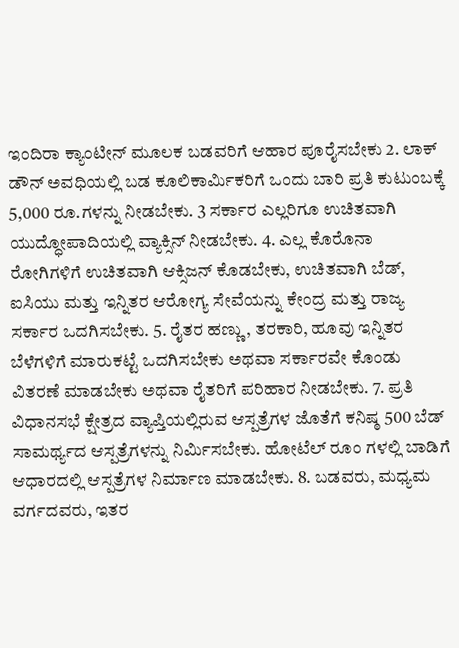ಇಂದಿರಾ ಕ್ಯಾಂಟೀನ್ ಮೂಲಕ ಬಡವರಿಗೆ ಆಹಾರ ಪೂರೈಸಬೇಕು 2. ಲಾಕ್ ಡೌನ್ ಅವಧಿಯಲ್ಲಿ ಬಡ ಕೂಲಿಕಾರ್ಮಿಕರಿಗೆ ಒಂದು ಬಾರಿ ಪ್ರತಿ ಕುಟುಂಬಕ್ಕೆ 5,000 ರೂ.ಗಳನ್ನು ನೀಡಬೇಕು. 3 ಸರ್ಕಾರ ಎಲ್ಲರಿಗೂ ಉಚಿತವಾಗಿ ಯುದ್ಧೋಪಾದಿಯಲ್ಲಿ ವ್ಯಾಕ್ಸಿನ್ ನೀಡಬೇಕು. 4. ಎಲ್ಲ ಕೊರೊನಾ ರೋಗಿಗಳಿಗೆ ಉಚಿತವಾಗಿ ಆಕ್ಸಿಜನ್ ಕೊಡಬೇಕು, ಉಚಿತವಾಗಿ ಬೆಡ್, ಐಸಿಯು ಮತ್ತು ಇನ್ನಿತರ ಆರೋಗ್ಯ ಸೇವೆಯನ್ನು ಕೇಂದ್ರ ಮತ್ತು ರಾಜ್ಯ ಸರ್ಕಾರ ಒದಗಿಸಬೇಕು. 5. ರೈತರ ಹಣ್ಣು, ತರಕಾರಿ, ಹೂವು ಇನ್ನಿತರ ಬೆಳೆಗಳಿಗೆ ಮಾರುಕಟ್ಟೆ ಒದಗಿಸಬೇಕು ಅಥವಾ ಸರ್ಕಾರವೇ ಕೊಂಡು ವಿತರಣೆ ಮಾಡಬೇಕು ಅಥವಾ ರೈತರಿಗೆ ಪರಿಹಾರ ನೀಡಬೇಕು. 7. ಪ್ರತಿ ವಿಧಾನಸಭೆ ಕ್ಷೇತ್ರದ ವ್ಯಾಪ್ತಿಯಲ್ಲಿರುವ ಆಸ್ಪತ್ರೆಗಳ ಜೊತೆಗೆ ಕನಿಷ್ಠ 500 ಬೆಡ್ ಸಾಮರ್ಥ್ಯದ ಆಸ್ಪತ್ರೆಗಳನ್ನು ನಿರ್ಮಿಸಬೇಕು. ಹೋಟೆಲ್ ರೂಂ ಗಳಲ್ಲಿ ಬಾಡಿಗೆ ಆಧಾರದಲ್ಲಿ ಆಸ್ಪತ್ರೆಗಳ ನಿರ್ಮಾಣ ಮಾಡಬೇಕು. 8. ಬಡವರು, ಮಧ್ಯಮ ವರ್ಗದವರು, ಇತರ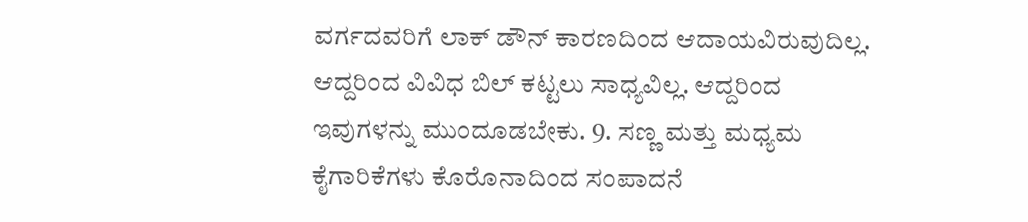ವರ್ಗದವರಿಗೆ ಲಾಕ್ ಡೌನ್ ಕಾರಣದಿಂದ ಆದಾಯವಿರುವುದಿಲ್ಲ. ಆದ್ದರಿಂದ ವಿವಿಧ ಬಿಲ್ ಕಟ್ಟಲು ಸಾಧ್ಯವಿಲ್ಲ. ಆದ್ದರಿಂದ ಇವುಗಳನ್ನು ಮುಂದೂಡಬೇಕು. 9. ಸಣ್ಣ ಮತ್ತು ಮಧ್ಯಮ ಕೈಗಾರಿಕೆಗಳು ಕೊರೊನಾದಿಂದ ಸಂಪಾದನೆ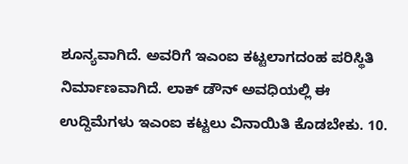ಶೂನ್ಯವಾಗಿದೆ. ಅವರಿಗೆ ಇಎಂಐ ಕಟ್ಟಲಾಗದಂಹ ಪರಿಸ್ಥಿತಿ ನಿರ್ಮಾಣವಾಗಿದೆ. ಲಾಕ್ ಡೌನ್ ಅವಧಿಯಲ್ಲಿ ಈ ಉದ್ದಿಮೆಗಳು ಇಎಂಐ ಕಟ್ಟಲು ವಿನಾಯಿತಿ ಕೊಡಬೇಕು. 10.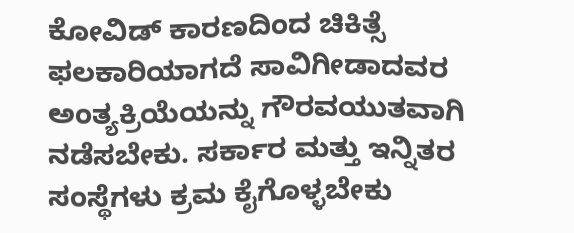ಕೋವಿಡ್ ಕಾರಣದಿಂದ ಚಿಕಿತ್ಸೆ ಫಲಕಾರಿಯಾಗದೆ ಸಾವಿಗೀಡಾದವರ ಅಂತ್ಯಕ್ರಿಯೆಯನ್ನು ಗೌರವಯುತವಾಗಿ ನಡೆಸಬೇಕು. ಸರ್ಕಾರ ಮತ್ತು ಇನ್ನಿತರ ಸಂಸ್ಥೆಗಳು ಕ್ರಮ ಕೈಗೊಳ್ಳಬೇಕು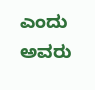ಎಂದು ಅವರು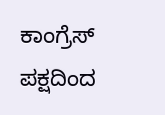ಕಾಂಗ್ರೆಸ್ ಪಕ್ಷದಿಂದ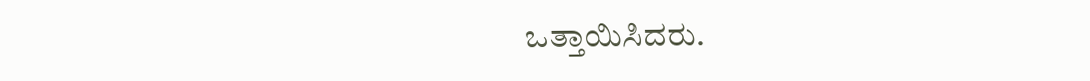ಒತ್ತಾಯಿಸಿದರು.